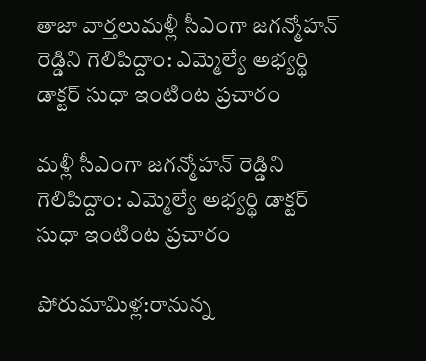తాజా వార్తలుమళ్లీ సీఎంగా జగన్మోహన్ రెడ్డిని గెలిపిద్దాం: ఎమ్మెల్యే అభ్యర్థి డాక్టర్ సుధా ఇంటింట ప్రచారం

మళ్లీ సీఎంగా జగన్మోహన్ రెడ్డిని గెలిపిద్దాం: ఎమ్మెల్యే అభ్యర్థి డాక్టర్ సుధా ఇంటింట ప్రచారం

పోరుమామిళ్ల:రానున్న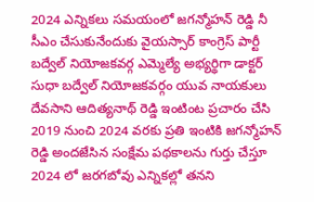2024 ఎన్నికలు సమయంలో జగన్మోహన్ రెడ్డి నీ సీఎం చేసుకునేందుకు వైయస్సార్ కాంగ్రెస్ పార్టీ బద్వేల్ నియోజకవర్గ ఎమ్మెల్యే అభ్యర్థిగా డాక్టర్ సుధా బద్వేల్ నియోజకవర్గం యువ నాయకులు దేవసాని ఆదిత్యనాథ్ రెడ్డి ఇంటింట ప్రచారం చేసి 2019 నుంచి 2024 వరకు ప్రతి ఇంటికి జగన్మోహన్ రెడ్డి అందజేసిన సంక్షేమ పథకాలను గుర్తు చేస్తూ 2024 లో జరగబోవు ఎన్నికల్లో తనని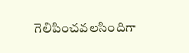గెలిపించవలసిందిగా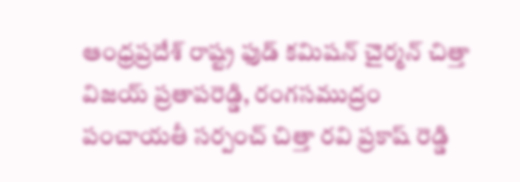ఆంధ్రప్రదేశ్ రాష్ట్ర ఫుడ్ కమిషన్ చైర్మన్ చిత్తా విజయ్ ప్రతాపరెడ్డి, రంగసముద్రం పంచాయతీ సర్పంచ్ చిత్తా రవి ప్రకాష్ రెడ్డి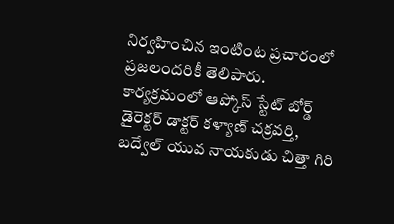నిర్వహించిన ఇంటింట ప్రచారంలో ప్రజలందరికీ తెలిపారు. కార్యక్రమంలో ఆప్కోస్ స్టేట్ బోర్డ్ డైరెక్టర్ డాక్టర్ కళ్యాణ్ చక్రవర్తి, బద్వేల్ యువ నాయకుడు చిత్తా గిరి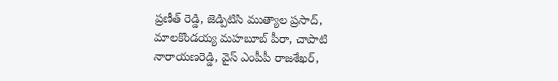ప్రణీత్ రెడ్డి, జెడ్పిటిసి ముత్యాల ప్రసాద్, మాలకొండయ్య మహబూబ్ పీరా, చాపాటి నారాయణరెడ్డి, వైస్ ఎంపీపీ రాజశేఖర్,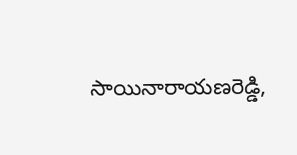సాయినారాయణరెడ్డి,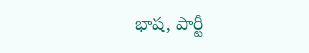భాష, పార్టీ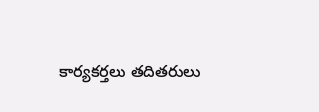కార్యకర్తలు తదితరులు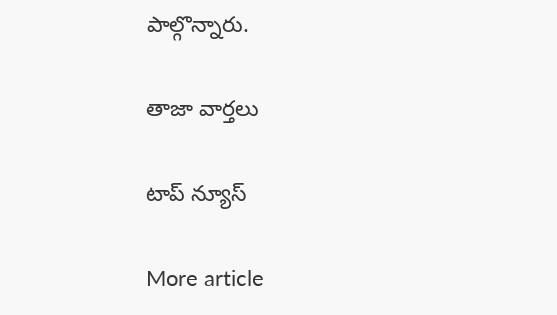పాల్గొన్నారు.

తాజా వార్తలు

టాప్ న్యూస్

More article